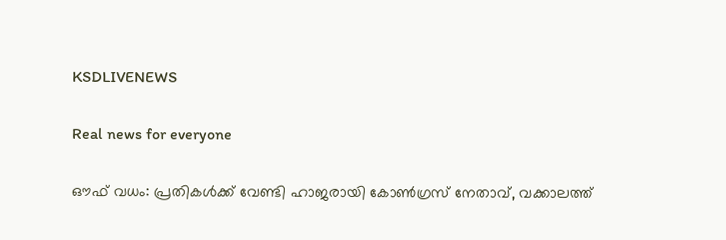KSDLIVENEWS

Real news for everyone

ഔഫ് വധം: പ്രതികൾക്ക് വേണ്ടി ഹാജരായി കോൺഗ്രസ് നേതാവ്, വക്കാലത്ത്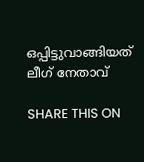ഒപ്പിട്ടുവാങ്ങിയത് ലീഗ് നേതാവ്

SHARE THIS ON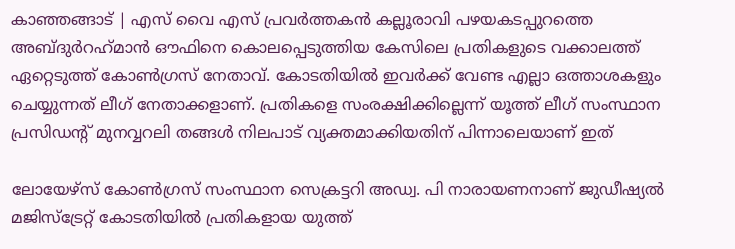കാഞ്ഞങ്ങാട് | എസ് വൈ എസ് പ്രവർത്തകൻ കല്ലൂരാവി പഴയകടപ്പുറത്തെ അബ്ദുർറഹ്‌മാൻ ഔഫിനെ കൊലപ്പെടുത്തിയ കേസിലെ പ്രതികളുടെ വക്കാലത്ത് ഏറ്റെടുത്ത് കോൺഗ്രസ് നേതാവ്. കോടതിയിൽ ഇവർക്ക് വേണ്ട എല്ലാ ഒത്താശകളും ചെയ്യുന്നത് ലീഗ് നേതാക്കളാണ്. പ്രതികളെ സംരക്ഷിക്കില്ലെന്ന് യൂത്ത് ലീഗ് സംസ്ഥാന പ്രസിഡന്റ് മുനവ്വറലി തങ്ങള്‍ നിലപാട് വ്യക്തമാക്കിയതിന് പിന്നാലെയാണ് ഇത്

ലോയേഴ്സ് കോണ്‍ഗ്രസ് സംസ്ഥാന സെക്രട്ടറി അഡ്വ. പി നാരായണനാണ് ജുഡീഷ്യൽ മജിസ്ട്രേറ്റ് കോടതിയിൽ പ്രതികളായ യുത്ത്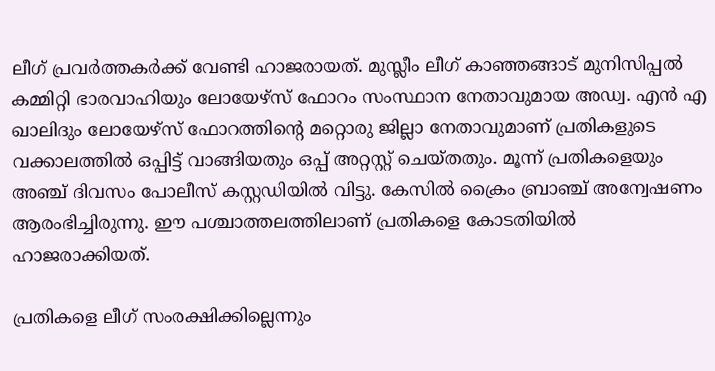ലീഗ് പ്രവര്‍ത്തകര്‍ക്ക് വേണ്ടി ഹാജരായത്. മുസ്ലീം ലീഗ് കാഞ്ഞങ്ങാട് മുനിസിപ്പല്‍ കമ്മിറ്റി ഭാരവാഹിയും ലോയേഴ്സ് ഫോറം സംസ്ഥാന നേതാവുമായ അഡ്വ. എന്‍ എ ഖാലിദും ലോയേഴ്സ് ഫോറത്തിന്റെ മറ്റൊരു ജില്ലാ നേതാവുമാണ് പ്രതികളുടെ വക്കാലത്തില്‍ ഒപ്പിട്ട് വാങ്ങിയതും ഒപ്പ് അറ്റസ്റ്റ് ചെയ്തതും. മൂന്ന് പ്രതികളെയും അഞ്ച് ദിവസം പോലീസ് കസ്റ്റഡിയില്‍ വിട്ടു. കേസിൽ ക്രൈം ബ്രാഞ്ച് അന്വേഷണം ആരംഭിച്ചിരുന്നു. ഈ പശ്ചാത്തലത്തിലാണ് പ്രതികളെ കോടതിയിൽ ഹാജരാക്കിയത്.

പ്രതികളെ ലീഗ് സംരക്ഷിക്കില്ലെന്നും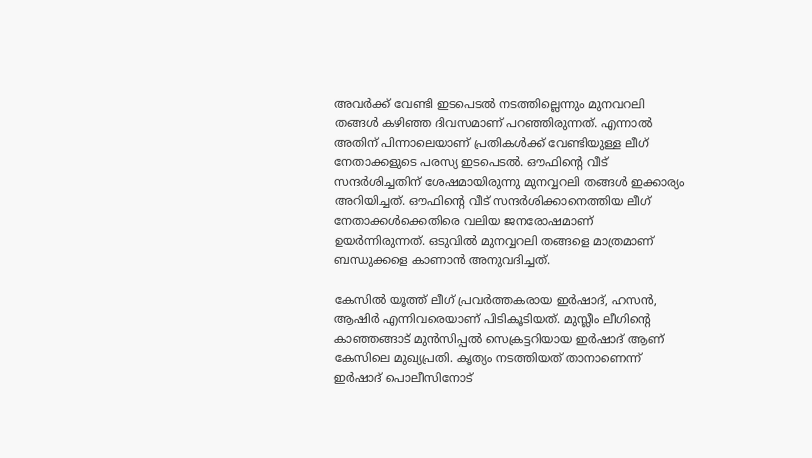അവര്‍ക്ക് വേണ്ടി ഇടപെടല്‍ നടത്തില്ലെന്നും മുനവറലി തങ്ങള്‍ കഴിഞ്ഞ ദിവസമാണ് പറഞ്ഞിരുന്നത്. എന്നാല്‍ അതിന് പിന്നാലെയാണ് പ്രതികള്‍ക്ക് വേണ്ടിയുള്ള ലീഗ് നേതാക്കളുടെ പരസ്യ ഇടപെടല്‍. ഔഫിന്റെ വീട് സന്ദർശിച്ചതിന് ശേഷമായിരുന്നു മുനവ്വറലി തങ്ങൾ ഇക്കാര്യം അറിയിച്ചത്. ഔഫിന്റെ വീട് സന്ദർശിക്കാനെത്തിയ ലീഗ് നേതാക്കൾക്കെതിരെ വലിയ ജനരോഷമാണ് ഉയർന്നിരുന്നത്. ഒടുവിൽ മുനവ്വറലി തങ്ങളെ മാത്രമാണ് ബന്ധുക്കളെ കാണാൻ അനുവദിച്ചത്.

കേസില്‍ യൂത്ത് ലീഗ് പ്രവര്‍ത്തകരായ ഇര്‍ഷാദ്, ഹസന്‍, ആഷിര്‍ എന്നിവരെയാണ് പിടികൂടിയത്. മുസ്ലീം ലീഗിന്റെ കാഞ്ഞങ്ങാട് മുന്‍സിപ്പല്‍ സെക്രട്ടറിയായ ഇര്‍ഷാദ് ആണ് കേസിലെ മുഖ്യപ്രതി. കൃത്യം നടത്തിയത് താനാണെന്ന് ഇര്‍ഷാദ് പൊലീസിനോട്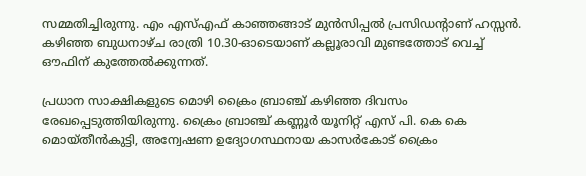സമ്മതിച്ചിരുന്നു. എം എസ്എഫ് കാഞ്ഞങ്ങാട് മുന്‍സിപ്പല്‍ പ്രസിഡന്റാണ് ഹസ്സന്‍. കഴിഞ്ഞ ബുധനാഴ്ച രാത്രി 10.30-ഓടെയാണ് കല്ലൂരാവി മുണ്ടത്തോട് വെച്ച് ഔഫിന് കുത്തേല്‍ക്കുന്നത്.

പ്രധാന സാക്ഷികളുടെ മൊഴി ക്രൈം ബ്രാഞ്ച് കഴിഞ്ഞ ദിവസം രേഖപ്പെടുത്തിയിരുന്നു. ക്രൈം ബ്രാഞ്ച് കണ്ണൂർ യൂനിറ്റ് എസ് പി. കെ കെ മൊയ്തീൻകുട്ടി, അന്വേഷണ ഉദ്യോഗസ്ഥനായ കാസർകോട് ക്രൈം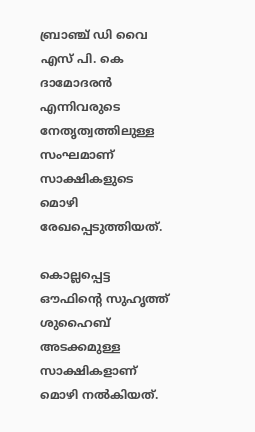ബ്രാഞ്ച് ഡി വൈ എസ് പി. കെ ദാമോദരൻ എന്നിവരുടെ നേതൃത്വത്തിലുള്ള സംഘമാണ് സാക്ഷികളുടെ മൊഴി രേഖപ്പെടുത്തിയത്.

കൊല്ലപ്പെട്ട ഔഫിന്റെ സുഹൃത്ത് ശുഹൈബ് അടക്കമുള്ള സാക്ഷികളാണ് മൊഴി നൽകിയത്.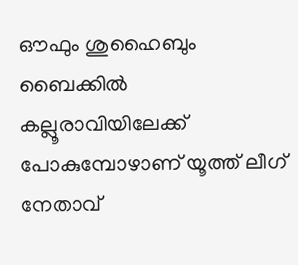ഔഫും ശുഹൈബും ബൈക്കിൽ കല്ലൂരാവിയിലേക്ക് പോകുമ്പോഴാണ് യൂത്ത് ലീഗ് നേതാവ്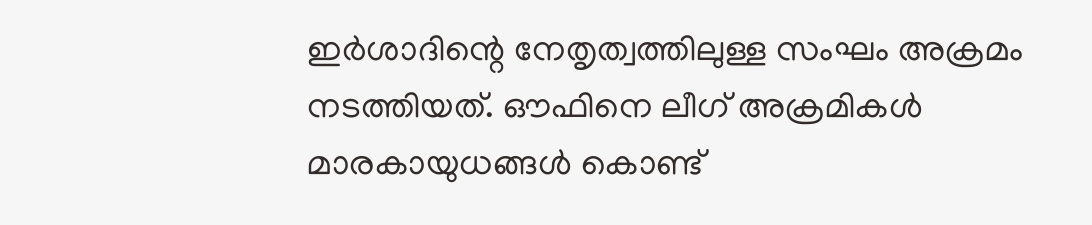ഇർശാദിന്റെ നേതൃത്വത്തിലുള്ള സംഘം അക്രമം നടത്തിയത്. ഔഫിനെ ലീഗ് അക്രമികൾ മാരകായുധങ്ങൾ കൊണ്ട്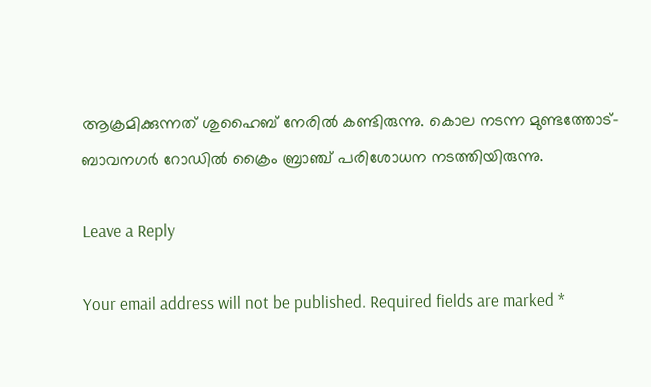ആക്രമിക്കുന്നത് ശുഹൈബ് നേരിൽ കണ്ടിരുന്നു. കൊല നടന്ന മുണ്ടത്തോട്- ബാവനഗർ റോഡിൽ ക്രൈം ബ്രാഞ്ച് പരിശോധന നടത്തിയിരുന്നു.

Leave a Reply

Your email address will not be published. Required fields are marked *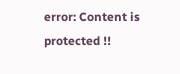error: Content is protected !!